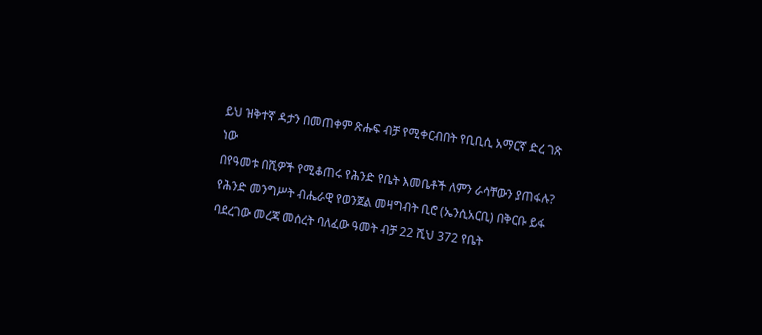ይህ ዝቅተኛ ዳታን በመጠቀም ጽሑፍ ብቻ የሚቀርብበት የቢቢሲ አማርኛ ድረ ገጽ ነው
በየዓመቱ በሺዎች የሚቆጠሩ የሕንድ የቤት እመቤቶች ለምን ራሳቸውን ያጠፋሉ?
የሕንድ መንግሥት ብሔራዊ የወንጀል መዛግብት ቢሮ (ኤንሲአርቢ) በቅርቡ ይፋ ባደረገው መረጃ መሰረት ባለፈው ዓመት ብቻ 22 ሺህ 372 የቤት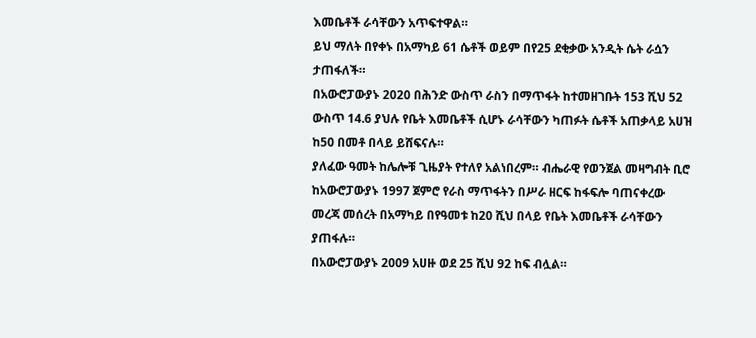እመቤቶች ራሳቸውን አጥፍተዋል።
ይህ ማለት በየቀኑ በአማካይ 61 ሴቶች ወይም በየ25 ደቂቃው አንዲት ሴት ራሷን ታጠፋለች።
በአውሮፓውያኑ 2020 በሕንድ ውስጥ ራስን በማጥፋት ከተመዘገቡት 153 ሺህ 52 ውስጥ 14.6 ያህሉ የቤት እመቤቶች ሲሆኑ ራሳቸውን ካጠፉት ሴቶች አጠቃላይ አሀዝ ከ50 በመቶ በላይ ይሸፍናሉ።
ያለፈው ዓመት ከሌሎቹ ጊዜያት የተለየ አልነበረም። ብሔራዊ የወንጀል መዛግብት ቢሮ ከአውሮፓውያኑ 1997 ጀምሮ የራስ ማጥፋትን በሥራ ዘርፍ ከፋፍሎ ባጠናቀረው መረጃ መሰረት በአማካይ በየዓመቱ ከ20 ሺህ በላይ የቤት እመቤቶች ራሳቸውን ያጠፋሉ።
በአውሮፓውያኑ 2009 አሀዙ ወደ 25 ሺህ 92 ከፍ ብሏል።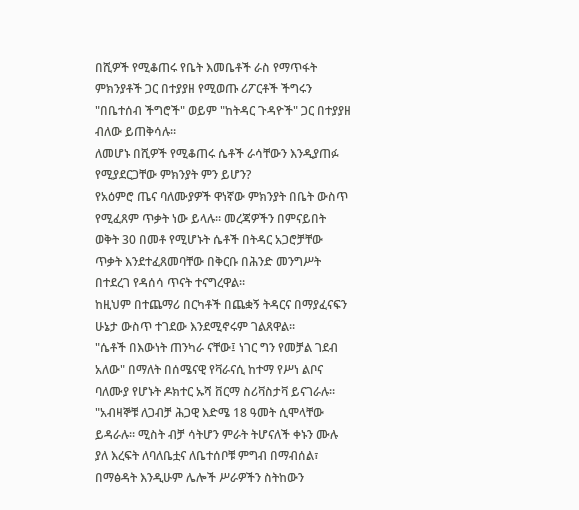በሺዎች የሚቆጠሩ የቤት እመቤቶች ራስ የማጥፋት ምክንያቶች ጋር በተያያዘ የሚወጡ ሪፖርቶች ችግሩን "በቤተሰብ ችግሮች" ወይም "ከትዳር ጉዳዮች" ጋር በተያያዘ ብለው ይጠቅሳሉ።
ለመሆኑ በሺዎች የሚቆጠሩ ሴቶች ራሳቸውን እንዲያጠፉ የሚያደርጋቸው ምክንያት ምን ይሆን?
የአዕምሮ ጤና ባለሙያዎች ዋነኛው ምክንያት በቤት ውስጥ የሚፈጸም ጥቃት ነው ይላሉ። መረጃዎችን በምናይበት ወቅት 30 በመቶ የሚሆኑት ሴቶች በትዳር አጋሮቻቸው ጥቃት እንደተፈጸመባቸው በቅርቡ በሕንድ መንግሥት በተደረገ የዳሰሳ ጥናት ተናግረዋል።
ከዚህም በተጨማሪ በርካቶች በጨቋኝ ትዳርና በማያፈናፍን ሁኔታ ውስጥ ተገደው እንደሚኖሩም ገልጸዋል።
"ሴቶች በእውነት ጠንካራ ናቸው፤ ነገር ግን የመቻል ገደብ አለው" በማለት በሰሜናዊ የቫራናሲ ከተማ የሥነ ልቦና ባለሙያ የሆኑት ዶክተር ኡሻ ቨርማ ስሪቫስታቫ ይናገራሉ።
"አብዛኞቹ ለጋብቻ ሕጋዊ እድሜ 18 ዓመት ሲሞላቸው ይዳራሉ። ሚስት ብቻ ሳትሆን ምራት ትሆናለች ቀኑን ሙሉ ያለ እረፍት ለባለቤቷና ለቤተሰቦቹ ምግብ በማብሰል፣ በማፅዳት እንዲሁም ሌሎች ሥራዎችን ስትከውን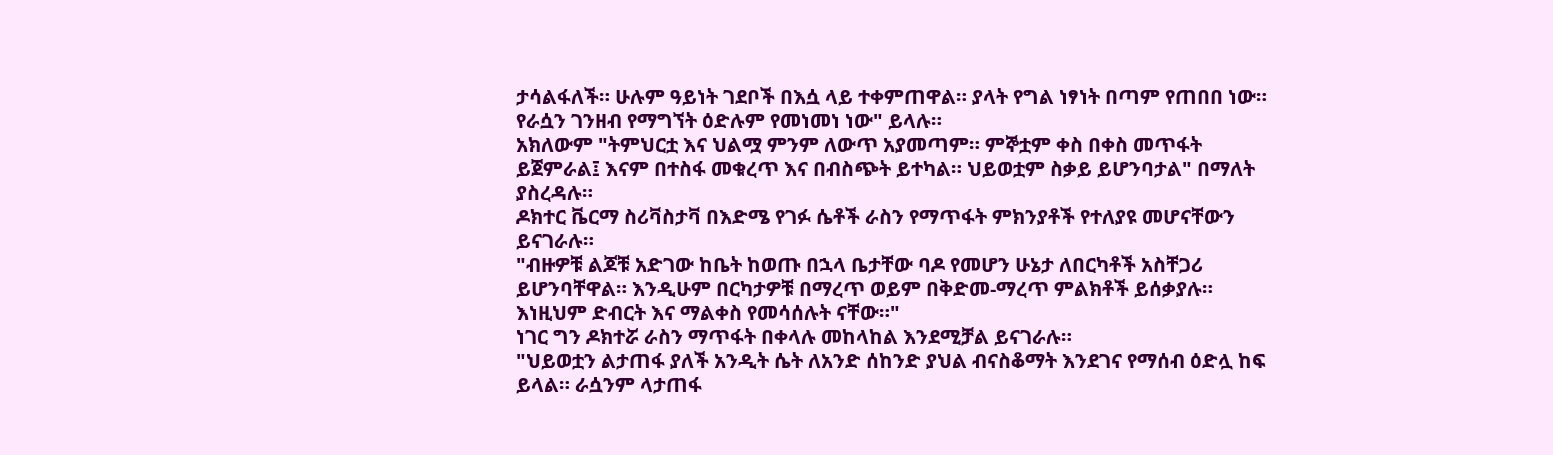ታሳልፋለች። ሁሉም ዓይነት ገደቦች በእሷ ላይ ተቀምጠዋል። ያላት የግል ነፃነት በጣም የጠበበ ነው። የራሷን ገንዘብ የማግኘት ዕድሉም የመነመነ ነው" ይላሉ።
አክለውም "ትምህርቷ እና ህልሟ ምንም ለውጥ አያመጣም። ምኞቷም ቀስ በቀስ መጥፋት ይጀምራል፤ እናም በተስፋ መቁረጥ እና በብስጭት ይተካል። ህይወቷም ስቃይ ይሆንባታል" በማለት ያስረዳሉ።
ዶክተር ቬርማ ስሪቫስታቫ በእድሜ የገፉ ሴቶች ራስን የማጥፋት ምክንያቶች የተለያዩ መሆናቸውን ይናገራሉ።
"ብዙዎቹ ልጆቹ አድገው ከቤት ከወጡ በኋላ ቤታቸው ባዶ የመሆን ሁኔታ ለበርካቶች አስቸጋሪ ይሆንባቸዋል። እንዲሁም በርካታዎቹ በማረጥ ወይም በቅድመ-ማረጥ ምልክቶች ይሰቃያሉ። እነዚህም ድብርት እና ማልቀስ የመሳሰሉት ናቸው።"
ነገር ግን ዶክተሯ ራስን ማጥፋት በቀላሉ መከላከል እንደሚቻል ይናገራሉ።
"ህይወቷን ልታጠፋ ያለች አንዲት ሴት ለአንድ ሰከንድ ያህል ብናስቆማት እንደገና የማሰብ ዕድሏ ከፍ ይላል። ራሷንም ላታጠፋ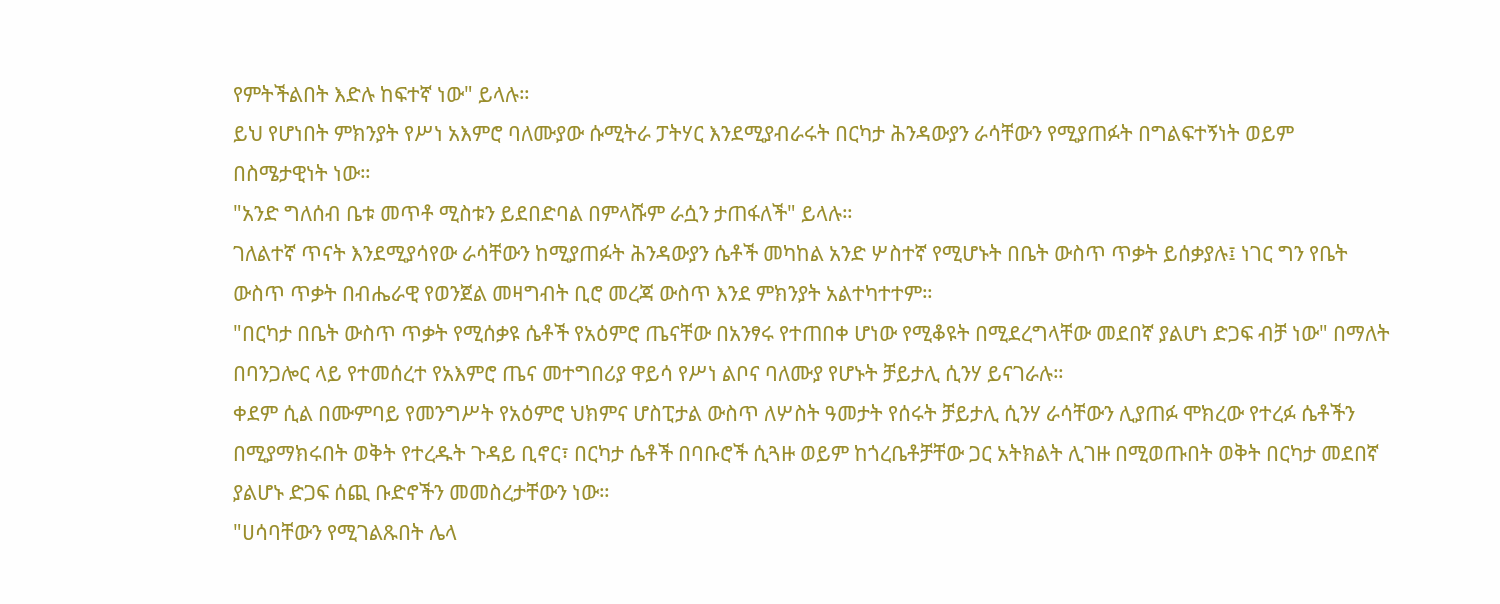የምትችልበት እድሉ ከፍተኛ ነው" ይላሉ።
ይህ የሆነበት ምክንያት የሥነ አእምሮ ባለሙያው ሱሚትራ ፓትሃር እንደሚያብራሩት በርካታ ሕንዳውያን ራሳቸውን የሚያጠፉት በግልፍተኝነት ወይም በስሜታዊነት ነው።
"አንድ ግለሰብ ቤቱ መጥቶ ሚስቱን ይደበድባል በምላሹም ራሷን ታጠፋለች" ይላሉ።
ገለልተኛ ጥናት እንደሚያሳየው ራሳቸውን ከሚያጠፉት ሕንዳውያን ሴቶች መካከል አንድ ሦስተኛ የሚሆኑት በቤት ውስጥ ጥቃት ይሰቃያሉ፤ ነገር ግን የቤት ውስጥ ጥቃት በብሔራዊ የወንጀል መዛግብት ቢሮ መረጃ ውስጥ እንደ ምክንያት አልተካተተም።
"በርካታ በቤት ውስጥ ጥቃት የሚሰቃዩ ሴቶች የአዕምሮ ጤናቸው በአንፃሩ የተጠበቀ ሆነው የሚቆዩት በሚደረግላቸው መደበኛ ያልሆነ ድጋፍ ብቻ ነው" በማለት በባንጋሎር ላይ የተመሰረተ የአእምሮ ጤና መተግበሪያ ዋይሳ የሥነ ልቦና ባለሙያ የሆኑት ቻይታሊ ሲንሃ ይናገራሉ።
ቀደም ሲል በሙምባይ የመንግሥት የአዕምሮ ህክምና ሆስፒታል ውስጥ ለሦስት ዓመታት የሰሩት ቻይታሊ ሲንሃ ራሳቸውን ሊያጠፉ ሞክረው የተረፉ ሴቶችን በሚያማክሩበት ወቅት የተረዱት ጉዳይ ቢኖር፣ በርካታ ሴቶች በባቡሮች ሲጓዙ ወይም ከጎረቤቶቻቸው ጋር አትክልት ሊገዙ በሚወጡበት ወቅት በርካታ መደበኛ ያልሆኑ ድጋፍ ሰጪ ቡድኖችን መመስረታቸውን ነው።
"ሀሳባቸውን የሚገልጹበት ሌላ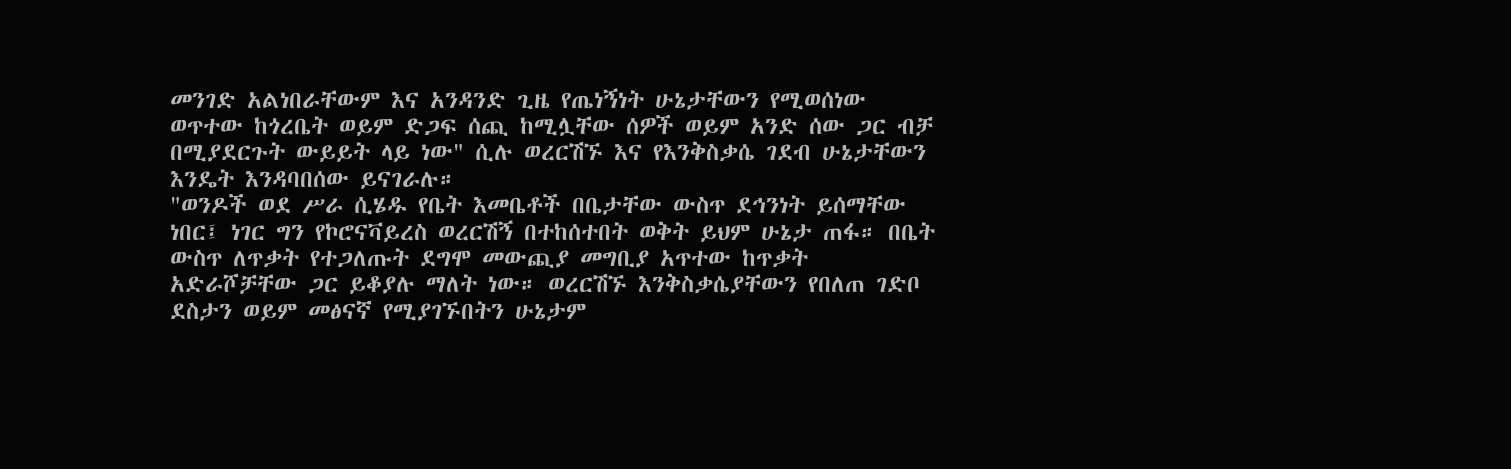መንገድ አልነበራቸውም እና አንዳንድ ጊዜ የጤነኝነት ሁኔታቸውን የሚወሰነው ወጥተው ከጎረቤት ወይም ድጋፍ ሰጪ ከሚሏቸው ሰዎች ወይም አንድ ሰው ጋር ብቻ በሚያደርጉት ውይይት ላይ ነው" ሲሉ ወረርሽኙ እና የእንቅስቃሴ ገደብ ሁኔታቸውን እንዴት እንዳባበሰው ይናገራሉ።
"ወንዶች ወደ ሥራ ሲሄዱ የቤት እመቤቶች በቤታቸው ውስጥ ደኅንነት ይሰማቸው ነበር፤ ነገር ግን የኮሮናቫይረስ ወረርሽኝ በተከሰተበት ወቅት ይህም ሁኔታ ጠፋ። በቤት ውስጥ ለጥቃት የተጋለጡት ደግሞ መውጪያ መግቢያ አጥተው ከጥቃት አድራሾቻቸው ጋር ይቆያሉ ማለት ነው። ወረርሽኙ እንቅስቃሴያቸውን የበለጠ ገድቦ ደስታን ወይም መፅናኛ የሚያገኙበትን ሁኔታም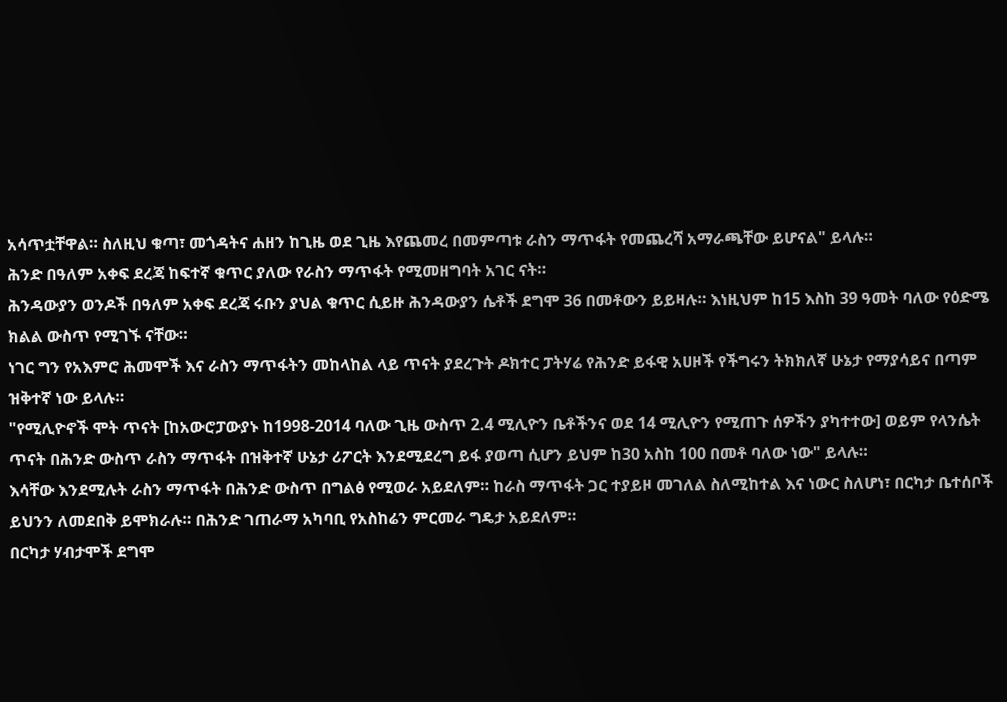አሳጥቷቸዋል። ስለዚህ ቁጣ፣ መጎዳትና ሐዘን ከጊዜ ወደ ጊዜ እየጨመረ በመምጣቱ ራስን ማጥፋት የመጨረሻ አማራጫቸው ይሆናል" ይላሉ።
ሕንድ በዓለም አቀፍ ደረጃ ከፍተኛ ቁጥር ያለው የራስን ማጥፋት የሚመዘግባት አገር ናት።
ሕንዳውያን ወንዶች በዓለም አቀፍ ደረጃ ሩቡን ያህል ቁጥር ሲይዙ ሕንዳውያን ሴቶች ደግሞ 36 በመቶውን ይይዛሉ። እነዚህም ከ15 እስከ 39 ዓመት ባለው የዕድሜ ክልል ውስጥ የሚገኙ ናቸው።
ነገር ግን የአእምሮ ሕመሞች እና ራስን ማጥፋትን መከላከል ላይ ጥናት ያደረጉት ዶክተር ፓትሃሬ የሕንድ ይፋዊ አሀዞች የችግሩን ትክክለኛ ሁኔታ የማያሳይና በጣም ዝቅተኛ ነው ይላሉ።
"የሚሊዮኖች ሞት ጥናት [ከአውሮፓውያኑ ከ1998-2014 ባለው ጊዜ ውስጥ 2.4 ሚሊዮን ቤቶችንና ወደ 14 ሚሊዮን የሚጠጉ ሰዎችን ያካተተው] ወይም የላንሴት ጥናት በሕንድ ውስጥ ራስን ማጥፋት በዝቅተኛ ሁኔታ ሪፖርት እንደሚደረግ ይፋ ያወጣ ሲሆን ይህም ከ30 አስከ 100 በመቶ ባለው ነው" ይላሉ።
እሳቸው እንደሚሉት ራስን ማጥፋት በሕንድ ውስጥ በግልፅ የሚወራ አይደለም። ከራስ ማጥፋት ጋር ተያይዞ መገለል ስለሚከተል እና ነውር ስለሆነ፣ በርካታ ቤተሰቦች ይህንን ለመደበቅ ይሞክራሉ። በሕንድ ገጠራማ አካባቢ የአስከሬን ምርመራ ግዴታ አይደለም።
በርካታ ሃብታሞች ደግሞ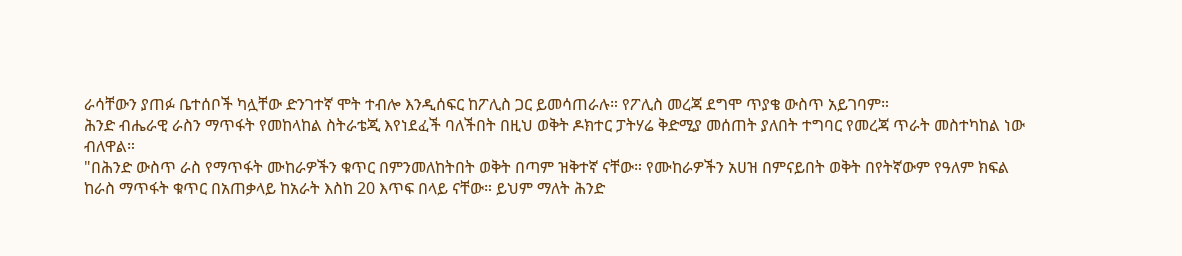ራሳቸውን ያጠፉ ቤተሰቦች ካሏቸው ድንገተኛ ሞት ተብሎ እንዲሰፍር ከፖሊስ ጋር ይመሳጠራሉ። የፖሊስ መረጃ ደግሞ ጥያቄ ውስጥ አይገባም።
ሕንድ ብሔራዊ ራስን ማጥፋት የመከላከል ስትራቴጂ እየነደፈች ባለችበት በዚህ ወቅት ዶክተር ፓትሃሬ ቅድሚያ መሰጠት ያለበት ተግባር የመረጃ ጥራት መስተካከል ነው ብለዋል።
"በሕንድ ውስጥ ራስ የማጥፋት ሙከራዎችን ቁጥር በምንመለከትበት ወቅት በጣም ዝቅተኛ ናቸው። የሙከራዎችን አሀዝ በምናይበት ወቅት በየትኛውም የዓለም ክፍል ከራስ ማጥፋት ቁጥር በአጠቃላይ ከአራት እስከ 20 እጥፍ በላይ ናቸው። ይህም ማለት ሕንድ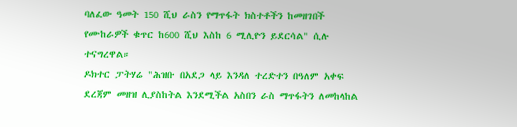ባለፈው ዓመት 150 ሺህ ራስን የማጥፋት ክስተቶችን ከመዘገበች የሙከራዎች ቁጥር ከ600 ሺህ እስከ 6 ሚሊዮን ይደርሳል" ሲሉ ተናግረዋል።
ዶክተር ፓትሃሬ "ሕዝቡ በአደጋ ላይ እንዳለ ተረድተን በዓለም አቀፍ ደረጃም መዘዝ ሊያስከትል እንደሚችል አስበን ራስ ማጥፋትን ለመከላከል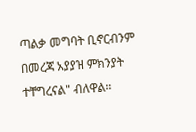ጣልቃ መግባት ቢኖርብንም በመረጃ አያያዝ ምክንያት ተቸግረናል" ብለዋል።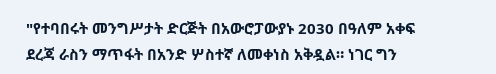"የተባበሩት መንግሥታት ድርጅት በአውሮፓውያኑ 2030 በዓለም አቀፍ ደረጃ ራስን ማጥፋት በአንድ ሦስተኛ ለመቀነስ አቅዷል። ነገር ግን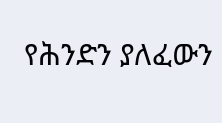የሕንድን ያለፈውን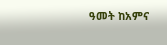ዓመት ከአምና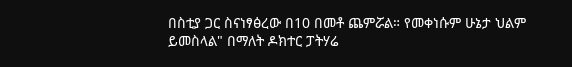በስቲያ ጋር ስናነፃፅረው በ10 በመቶ ጨምሯል። የመቀነሱም ሁኔታ ህልም ይመስላል" በማለት ዶክተር ፓትሃሬ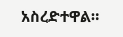አስረድተዋል።